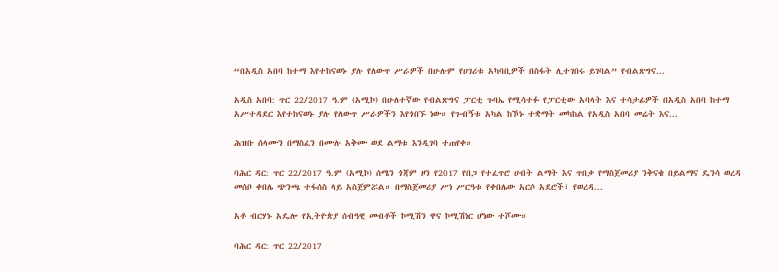“በአዲስ አበባ ከተማ እየተከናወኑ ያሉ የለውጥ ሥራዎች በሁሉም የሀገሪቱ አካባቢዎች በስፋት ሊተገበሩ ይገባል” የብልጽግና...

አዲስ አበባ: ጥር 22/2017 ዓ.ም (አሚኮ) በሁለተኛው የብልጽግና ፓርቲ ጉባኤ የሚሳተፉ የፓርቲው አባላት እና ተሳታፊዎች በአዲስ አበባ ከተማ አሥተዳደር እየተከናወኑ ያሉ የለውጥ ሥራዎችን እየጎበኙ ነው። የጉብኝቱ አካል ከኾኑ ተቋማት መካከል የአዲስ አበባ መሬት እና...

ሕዝቡ ሰላሙን በማስፈን በሙሉ አቅሙ ወደ ልማቱ እንዲገባ ተጠየቀ።

ባሕር ዳር: ጥር 22/2017 ዓ.ም (አሚኮ) ሰሜን ጎጃም ዞን የ2017 የበጋ የተፈጥሮ ሀብት ልማት እና ጥበቃ የማስጀመሪያ ንቅናቄ በይልማና ዴንሳ ወረዳ መሰቦ ቀበሌ ጭንጫ ተፋሰስ ላይ አስጀምሯል። በማስጀመሪያ ሥነ ሥርዓቱ የቀበሌው አርሶ አደሮች፣ የወረዳ...

አቶ ብርሃኑ አዴሎ የኢትዮጵያ ሰብዓዊ መብቶች ኮሚሽን ዋና ኮሚሽነር ሆነው ተሾሙ።

ባሕር ዳር: ጥር 22/2017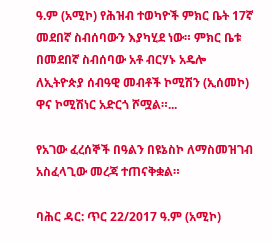ዓ.ም (አሚኮ) የሕዝብ ተወካዮች ምክር ቤት 17ኛ መደበኛ ስብሰባውን እያካሂደ ነው። ምክር ቤቱ በመደበኛ ስብሰባው አቶ ብርሃኑ አዴሎ ለኢትዮጵያ ሰብዓዊ መብቶች ኮሚሽን (ኢሰመኮ) ዋና ኮሚሽነር አድርጎ ሾሟል።...

የአገው ፈረሰኞች በዓልን በዩኔስኮ ለማስመዝገብ አስፈላጊው መረጃ ተጠናቅቋል።

ባሕር ዳር: ጥር 22/2017 ዓ.ም (አሚኮ)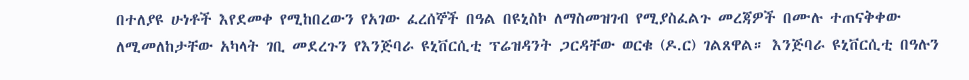በተለያዩ ሁነቶች እየደመቀ የሚከበረውን የአገው ፈረሰኞች በዓል በዩኒስኮ ለማስመዝገብ የሚያስፈልጉ መረጃዎች በሙሉ ተጠናቅቀው ለሚመለከታቸው አካላት ገቢ መደረጉን የእንጅባራ ዩኒቨርሲቲ ፕሬዝዳንት ጋርዳቸው ወርቁ (ዶ.ር) ገልጸዋል። እንጅባራ ዩኒቨርሲቲ በዓሉን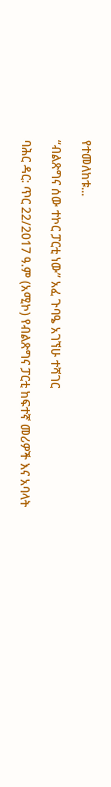የተመለከቱ...

“ብልጽግና ሰው ተኮር ፓርቲ ነው” አፈ ጉባዔ አገኘሁ ተሻገር

ባሕር ዳር: ጥር 22/2017 ዓ.ም (አሚኮ) የብልጽግና ፓርቲ ከፍተኛ መሪዎች እና አባላት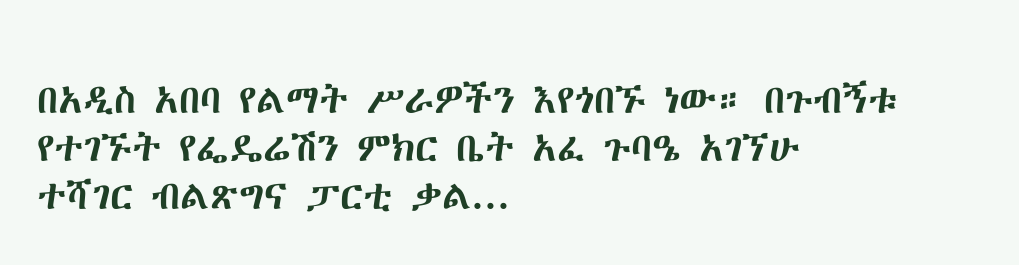በአዲስ አበባ የልማት ሥራዎችን እየጎበኙ ነው። በጉብኝቱ የተገኙት የፌዴሬሽን ምክር ቤት አፈ ጉባዔ አገኘሁ ተሻገር ብልጽግና ፓርቲ ቃል...